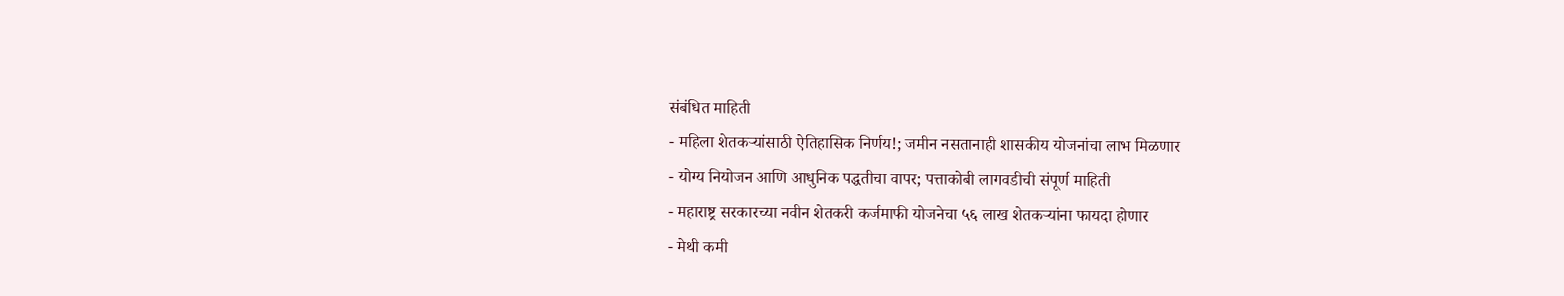संबंधित माहिती
- महिला शेतकऱ्यांसाठी ऐतिहासिक निर्णय!; जमीन नसतानाही शासकीय योजनांचा लाभ मिळणार
- योग्य नियोजन आणि आधुनिक पद्धतीचा वापर; पत्ताकोबी लागवडीची संपूर्ण माहिती
- महाराष्ट्र सरकारच्या नवीन शेतकरी कर्जमाफी योजनेचा ५६ लाख शेतकऱ्यांना फायदा होणार
- मेथी कमी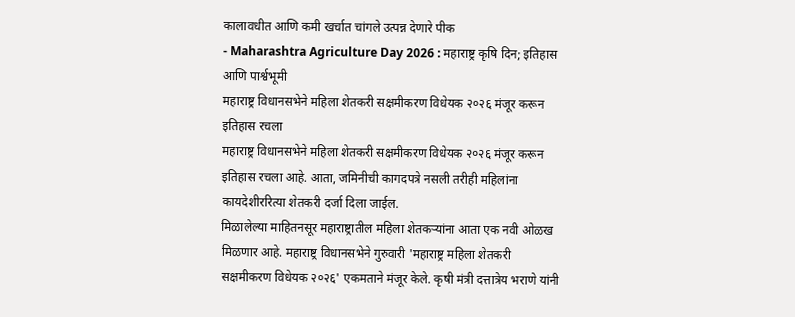कालावधीत आणि कमी खर्चात चांगले उत्पन्न देणारे पीक
- Maharashtra Agriculture Day 2026 : महाराष्ट्र कृषि दिन; इतिहास आणि पार्श्वभूमी
महाराष्ट्र विधानसभेने महिला शेतकरी सक्षमीकरण विधेयक २०२६ मंजूर करून इतिहास रचला
महाराष्ट्र विधानसभेने महिला शेतकरी सक्षमीकरण विधेयक २०२६ मंजूर करून इतिहास रचला आहे. आता, जमिनीची कागदपत्रे नसली तरीही महिलांना कायदेशीररित्या शेतकरी दर्जा दिला जाईल.
मिळालेल्या माहितनसूर महाराष्ट्रातील महिला शेतकऱ्यांना आता एक नवी ओळख मिळणार आहे. महाराष्ट्र विधानसभेने गुरुवारी 'महाराष्ट्र महिला शेतकरी सक्षमीकरण विधेयक २०२६' एकमताने मंजूर केले. कृषी मंत्री दत्तात्रेय भराणे यांनी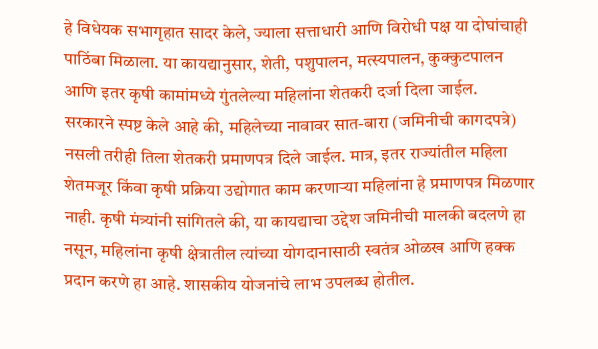हे विधेयक सभागृहात सादर केले, ज्याला सत्ताधारी आणि विरोधी पक्ष या दोघांचाही पाठिंबा मिळाला. या कायद्यानुसार, शेती, पशुपालन, मत्स्यपालन, कुक्कुटपालन आणि इतर कृषी कामांमध्ये गुंतलेल्या महिलांना शेतकरी दर्जा दिला जाईल.
सरकारने स्पष्ट केले आहे की, महिलेच्या नावावर सात-बारा (जमिनीची कागदपत्रे) नसली तरीही तिला शेतकरी प्रमाणपत्र दिले जाईल. मात्र, इतर राज्यांतील महिला शेतमजूर किंवा कृषी प्रक्रिया उद्योगात काम करणाऱ्या महिलांना हे प्रमाणपत्र मिळणार नाही. कृषी मंत्र्यांनी सांगितले की, या कायद्याचा उद्देश जमिनीची मालकी बदलणे हा नसून, महिलांना कृषी क्षेत्रातील त्यांच्या योगदानासाठी स्वतंत्र ओळख आणि हक्क प्रदान करणे हा आहे. शासकीय योजनांचे लाभ उपलब्ध होतील.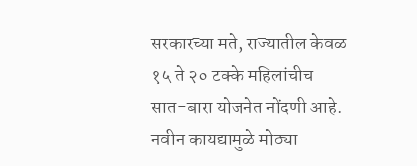सरकारच्या मते, राज्यातील केवळ १५ ते २० टक्के महिलांचीच सात-बारा योजनेत नोंदणी आहे. नवीन कायद्यामुळे मोठ्या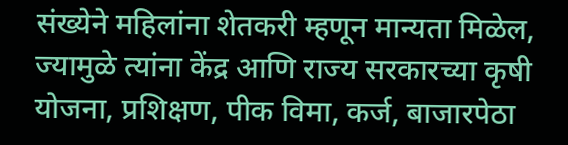संख्येने महिलांना शेतकरी म्हणून मान्यता मिळेल, ज्यामुळे त्यांना केंद्र आणि राज्य सरकारच्या कृषी योजना, प्रशिक्षण, पीक विमा, कर्ज, बाजारपेठा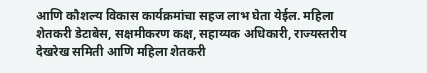आणि कौशल्य विकास कार्यक्रमांचा सहज लाभ घेता येईल. महिला शेतकरी डेटाबेस, सक्षमीकरण कक्ष, सहाय्यक अधिकारी, राज्यस्तरीय देखरेख समिती आणि महिला शेतकरी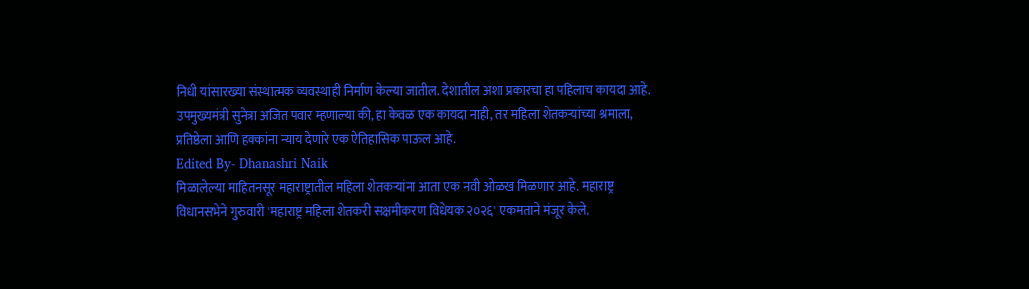निधी यांसारख्या संस्थात्मक व्यवस्थाही निर्माण केल्या जातील. देशातील अशा प्रकारचा हा पहिलाच कायदा आहे.
उपमुख्यमंत्री सुनेत्रा अजित पवार म्हणाल्या की, हा केवळ एक कायदा नाही, तर महिला शेतकऱ्यांच्या श्रमाला, प्रतिष्ठेला आणि हक्कांना न्याय देणारे एक ऐतिहासिक पाऊल आहे.
Edited By- Dhanashri Naik
मिळालेल्या माहितनसूर महाराष्ट्रातील महिला शेतकऱ्यांना आता एक नवी ओळख मिळणार आहे. महाराष्ट्र विधानसभेने गुरुवारी 'महाराष्ट्र महिला शेतकरी सक्षमीकरण विधेयक २०२६' एकमताने मंजूर केले.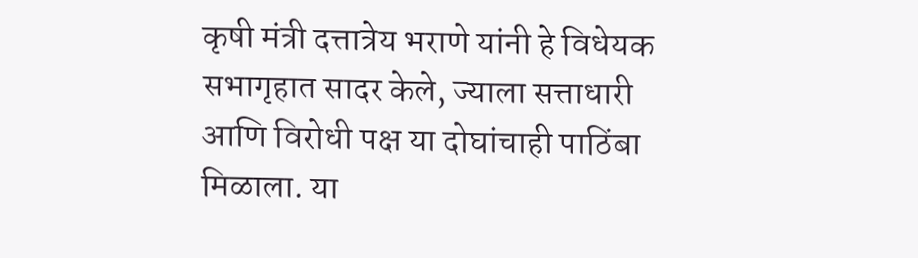कृषी मंत्री दत्तात्रेय भराणे यांनी हे विधेयक सभागृहात सादर केले, ज्याला सत्ताधारी आणि विरोधी पक्ष या दोघांचाही पाठिंबा मिळाला. या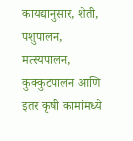कायद्यानुसार, शेती, पशुपालन, मत्स्यपालन, कुक्कुटपालन आणि इतर कृषी कामांमध्ये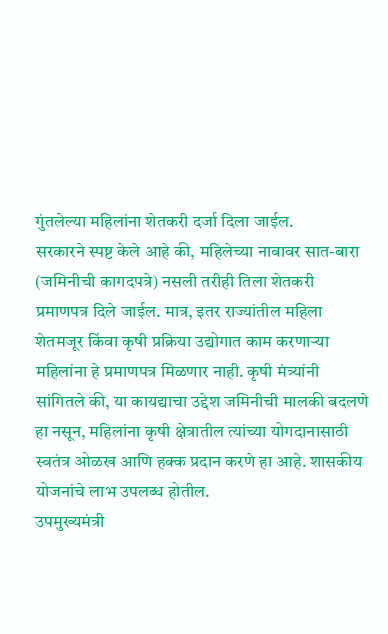गुंतलेल्या महिलांना शेतकरी दर्जा दिला जाईल.
सरकारने स्पष्ट केले आहे की, महिलेच्या नावावर सात-बारा (जमिनीची कागदपत्रे) नसली तरीही तिला शेतकरी प्रमाणपत्र दिले जाईल. मात्र, इतर राज्यांतील महिला शेतमजूर किंवा कृषी प्रक्रिया उद्योगात काम करणाऱ्या महिलांना हे प्रमाणपत्र मिळणार नाही. कृषी मंत्र्यांनी सांगितले की, या कायद्याचा उद्देश जमिनीची मालकी बदलणे हा नसून, महिलांना कृषी क्षेत्रातील त्यांच्या योगदानासाठी स्वतंत्र ओळख आणि हक्क प्रदान करणे हा आहे. शासकीय योजनांचे लाभ उपलब्ध होतील.
उपमुख्यमंत्री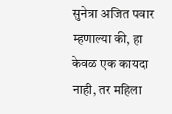सुनेत्रा अजित पवार म्हणाल्या की, हा केवळ एक कायदा नाही, तर महिला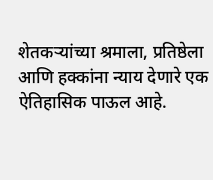शेतकऱ्यांच्या श्रमाला, प्रतिष्ठेला आणि हक्कांना न्याय देणारे एक ऐतिहासिक पाऊल आहे.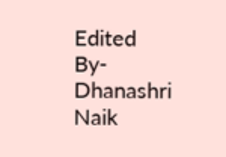Edited By- Dhanashri Naik